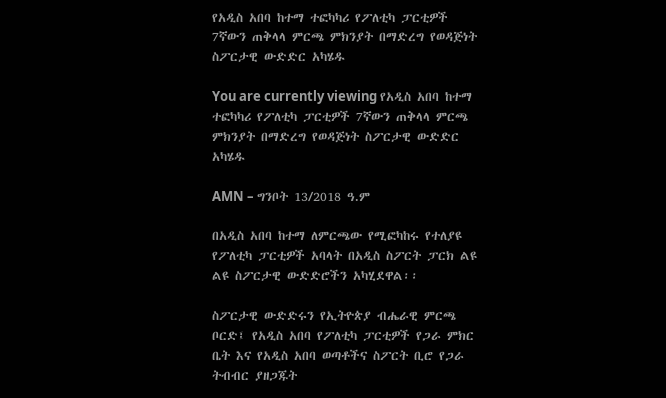የአዲስ አበባ ከተማ ተፎካካሪ የፖለቲካ ፓርቲዎች 7ኛውን ጠቅላላ ምርጫ ምክንያት በማድረግ የወዳጅነት ስፖርታዊ ውድድር አካሄዱ

You are currently viewing የአዲስ አበባ ከተማ ተፎካካሪ የፖለቲካ ፓርቲዎች 7ኛውን ጠቅላላ ምርጫ ምክንያት በማድረግ የወዳጅነት ስፖርታዊ ውድድር አካሄዱ

AMN – ግንቦት 13/2018 ዓ.ም

በአዲስ አበባ ከተማ ለምርጫው የሚፎካከሩ የተለያዩ የፖለቲካ ፓርቲዎች አባላት በአዲስ ስፖርት ፓርክ ልዩ ልዩ ስፖርታዊ ውድድሮችን አካሂደዋል፡፡

ስፖርታዊ ውድድሩን የኢትዮጵያ ብሔራዊ ምርጫ ቦርድ፤ የአዲስ አበባ የፖለቲካ ፓርቲዎች የጋራ ምክር ቤት እና የአዲስ አበባ ወጣቶችና ስፖርት ቢሮ የጋራ ትብብር ያዘጋጁት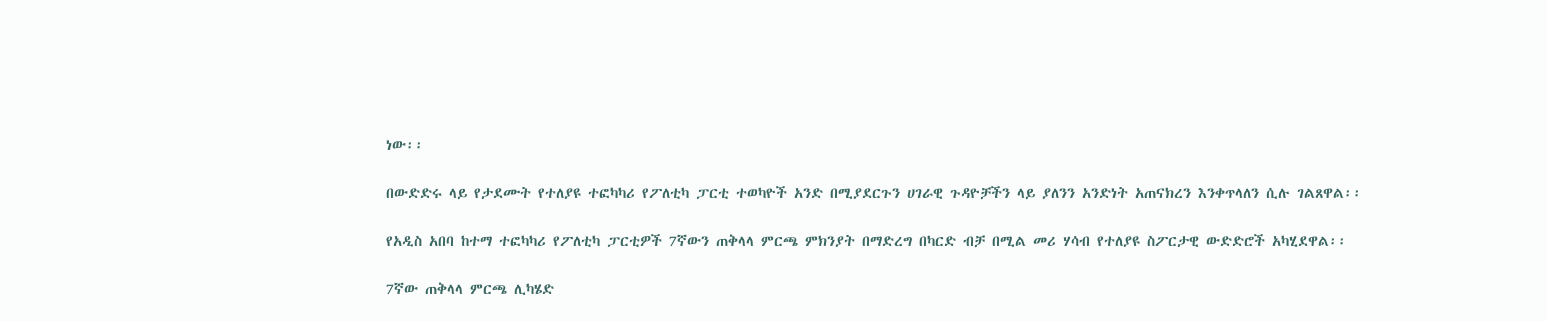ነው፡፡

በውድድሩ ላይ የታደሙት የተለያዩ ተፎካካሪ የፖለቲካ ፓርቲ ተወካዮች አንድ በሚያደርጉን ሀገራዊ ጉዳዮቻችን ላይ ያለንን አንድነት አጠናክረን እንቀጥላለን ሲሉ ገልጸዋል፡፡

የአዲስ አበባ ከተማ ተፎካካሪ የፖለቲካ ፓርቲዎች 7ኛውን ጠቅላላ ምርጫ ምክንያት በማድረግ በካርድ ብቻ በሚል መሪ ሃሳብ የተለያዩ ስፖርታዊ ውድድሮች አካሂደዋል፡፡

7ኛው ጠቅላላ ምርጫ ሊካሄድ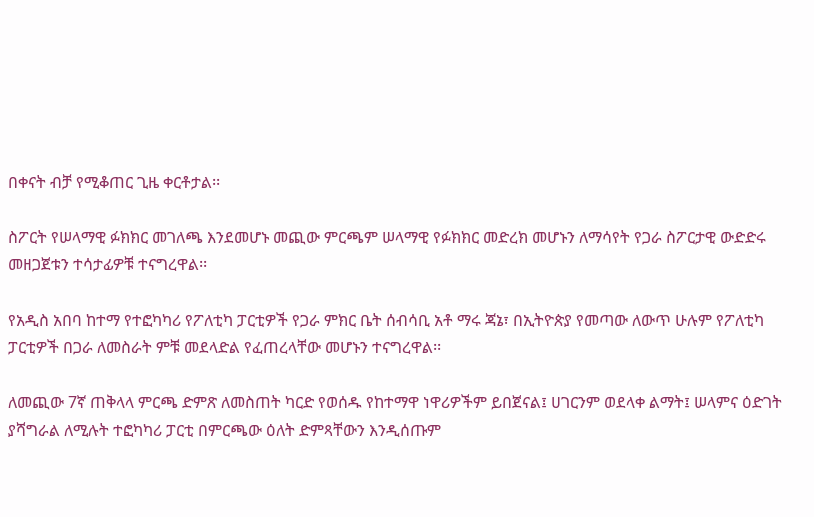በቀናት ብቻ የሚቆጠር ጊዜ ቀርቶታል፡፡

ስፖርት የሠላማዊ ፉክክር መገለጫ እንደመሆኑ መጪው ምርጫም ሠላማዊ የፉክክር መድረክ መሆኑን ለማሳየት የጋራ ስፖርታዊ ውድድሩ መዘጋጀቱን ተሳታፊዎቹ ተናግረዋል፡፡

የአዲስ አበባ ከተማ የተፎካካሪ የፖለቲካ ፓርቲዎች የጋራ ምክር ቤት ሰብሳቢ አቶ ማሩ ጃኔ፣ በኢትዮጵያ የመጣው ለውጥ ሁሉም የፖለቲካ ፓርቲዎች በጋራ ለመስራት ምቹ መደላድል የፈጠረላቸው መሆኑን ተናግረዋል፡፡

ለመጪው 7ኛ ጠቅላላ ምርጫ ድምጽ ለመስጠት ካርድ የወሰዱ የከተማዋ ነዋሪዎችም ይበጀናል፤ ሀገርንም ወደላቀ ልማት፤ ሠላምና ዕድገት ያሻግራል ለሚሉት ተፎካካሪ ፓርቲ በምርጫው ዕለት ድምጻቸውን እንዲሰጡም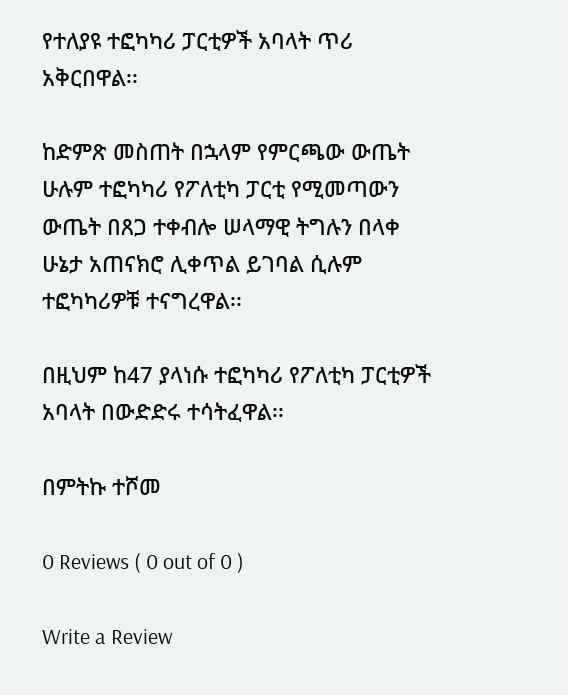የተለያዩ ተፎካካሪ ፓርቲዎች አባላት ጥሪ አቅርበዋል፡፡

ከድምጽ መስጠት በኋላም የምርጫው ውጤት ሁሉም ተፎካካሪ የፖለቲካ ፓርቲ የሚመጣውን ውጤት በጸጋ ተቀብሎ ሠላማዊ ትግሉን በላቀ ሁኔታ አጠናክሮ ሊቀጥል ይገባል ሲሉም ተፎካካሪዎቹ ተናግረዋል፡፡

በዚህም ከ47 ያላነሱ ተፎካካሪ የፖለቲካ ፓርቲዎች አባላት በውድድሩ ተሳትፈዋል፡፡

በምትኩ ተሾመ

0 Reviews ( 0 out of 0 )

Write a Review